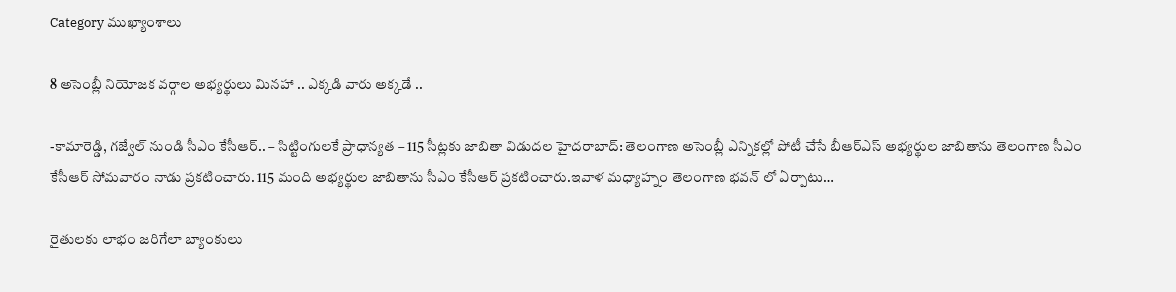Category ముఖ్యాంశాలు

8 అసెంబ్లీ నియోజక వర్గాల అభ్యర్థులు మినహా .. ఎక్కడి వారు అక్కడే ..

-కామారెడ్డి, గజ్వేల్‌ ‌నుండి సీఎం కేసీఆర్‌.. – సిట్టింగులకే ప్రాధాన్యత – 115 సీట్లకు జాబితా విడుదల హైదరాబాద్‌: తెలంగాణ అసెంబ్లీ ఎన్నికల్లో పోటీ చేసే బీఆర్‌ఎస్‌ అభ్యర్థుల జాబితాను తెలంగాణ సీఎం కేసీఆర్‌ ‌సోమవారం నాడు ప్రకటించారు. 115 మంది అభ్యర్థుల జాబితాను సీఎం కేసీఆర్‌ ‌ప్రకటించారు.ఇవాళ మధ్యాహ్నం తెలంగాణ భవన్‌ ‌లో ఏర్పాటు…

రైతులకు లాభం జరిగేలా బ్యాంకులు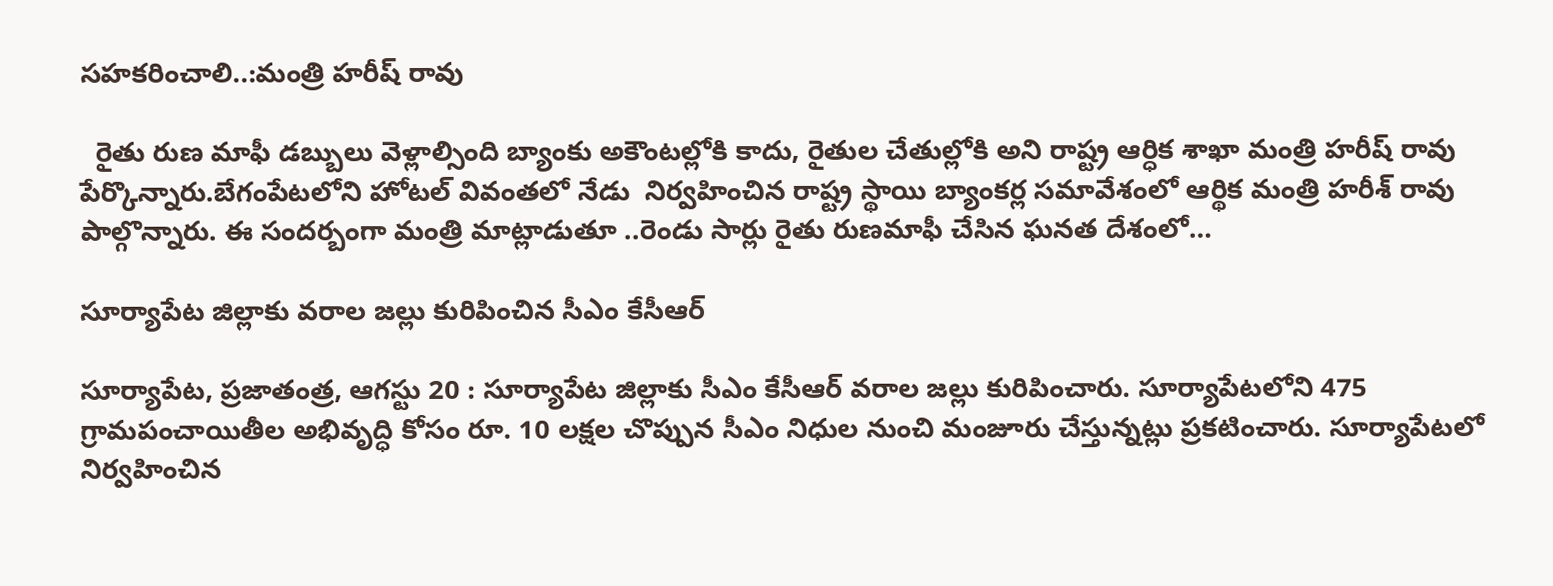సహకరించాలి..:మంత్రి హరీష్ రావు

  రైతు రుణ మాఫీ డబ్బులు వెళ్లాల్సింది బ్యాంకు అకౌంటల్లోకి కాదు, రైతుల చేతుల్లోకి అని రాష్ట్ర ఆర్ధిక శాఖా మంత్రి హరీష్ రావు పేర్కొన్నారు.బేగంపేటలోని హోటల్ వివంతలో నేడు  నిర్వహించిన రాష్ట్ర స్థాయి బ్యాంకర్ల సమావేశంలో ఆర్థిక మంత్రి హరీశ్ రావు పాల్గొన్నారు. ఈ సందర్బంగా మంత్రి మాట్లాడుతూ ..రెండు సార్లు రైతు రుణమాఫీ చేసిన ఘనత దేశంలో…

సూర్యాపేట జిల్లాకు వరాల జల్లు కురిపించిన సీఎం కేసీఆర్‌

సూర్యాపేట, ప్రజాతంత్ర, ఆగస్టు 20 : సూర్యాపేట జిల్లాకు సీఎం కేసీఆర్‌ వరాల జల్లు కురిపించారు. సూర్యాపేటలోని 475 గ్రామపంచాయితీల అభివృద్ధి కోసం రూ. 10 లక్షల చొప్పున సీఎం నిధుల నుంచి మంజూరు చేస్తున్నట్లు ప్రకటించారు. సూర్యాపేటలో నిర్వహించిన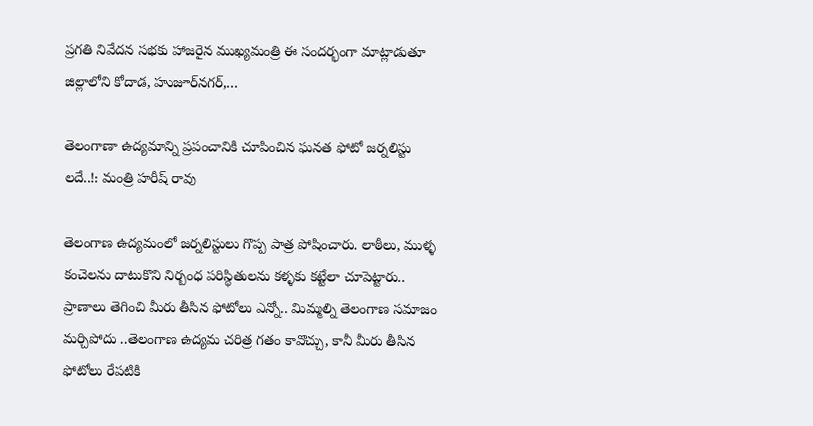ప్రగతి నివేదన సభకు హాజరైన ముఖ్యమంత్రి ఈ సందర్భంగా మాట్లాడుతూ జిల్లాలోని కోదాడ, హుజూర్‌నగర్‌,…

తెలంగాణా ఉద్యమాన్ని ప్రపంచానికి చూపించిన ఘనత ఫోటో జర్నలిస్టు లదే..!: మంత్రి హరీష్ రావు

తెలంగాణ ఉద్యమంలో జర్నలిస్టులు గొప్ప పాత్ర పోషించారు. లాఠీలు, ముళ్ళ కంచెలను దాటుకొని నిర్బంధ పరిస్థితులను కళ్ళకు కట్టేలా చూపెట్టారు.. ప్రాణాలు తెగించి మీరు తీసిన ఫోటోలు ఎన్నో.. మిమ్మల్ని తెలంగాణ సమాజం మర్చిపోదు ..తెలంగాణ ఉద్యమ చరిత్ర గతం కావొచ్చు, కానీ మీరు తీసిన ఫోటోలు రేపటికి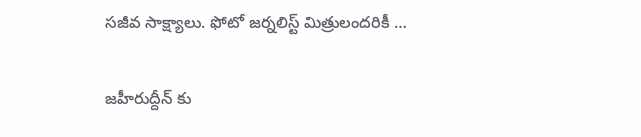సజీవ సాక్ష్యాలు. ఫోటో జర్నలిస్ట్ మిత్రులందరికీ …

జహీరుద్దీన్ కు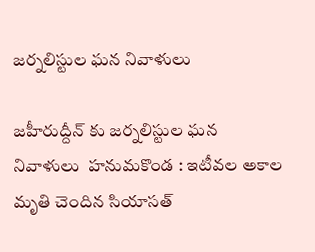జర్నలిస్టుల ఘన నివాళులు

జహీరుద్దీన్ కు జర్నలిస్టుల ఘన నివాళులు  హనుమకొండ : ఇటీవల అకాల మృతి చెందిన సియాసత్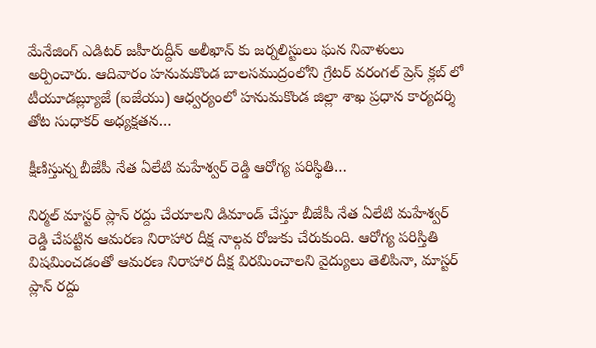మేనేజింగ్ ఎడిటర్ జహీరుద్దీన్ అలీఖాన్ కు జర్నలిస్టులు ఘన నివాళులు అర్పించారు. ఆదివారం హనుమకొండ బాలసముద్రంలోని గ్రేటర్ వరంగల్ ప్రెస్ క్లబ్ లో టీయూడబ్ల్యూజే (ఐజేయు) ఆధ్వర్యంలో హనుమకొండ జిల్లా శాఖ ప్రధాన కార్యదర్శి తోట సుధాకర్ అధ్యక్షతన…

క్షీణిస్తున్న బీజేపీ నేత ఏలేటి మహేశ్వర్ రెడ్డి ఆరోగ్య పరిస్థితి…

నిర్మల్ మాస్టర్ ప్లాన్ రద్దు చేయాలని డిమాండ్ చేస్తూ బీజేపీ నేత ఏలేటి మహేశ్వర్ రెడ్డి చేపట్టిన ఆమరణ నిరాహార దీక్ష నాల్గవ రోజుకు చేరుకుంది. ఆరోగ్య పరిస్తితి విషమించడంతో ఆమరణ నిరాహార దీక్ష విరమించాలని వైద్యులు తెలిపినా, మాస్టర్ ప్లాన్ రద్దు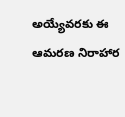అయ్యేవరకు ఈ ఆమరణ నిరాహార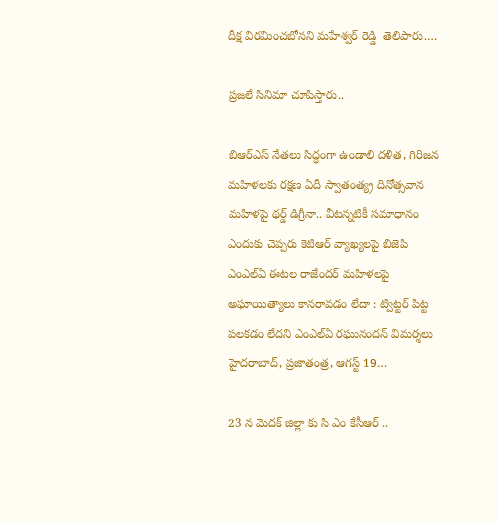దీక్ష విరమించబోనని మహేశ్వర్ రెడ్డి  తెలిపారు.…

ప్రజలే సినిమా చూపిస్తారు..

బిఆర్‌ఎస్‌ ‌నేతలు సిద్ధంగా ఉండాలి దళిత, గిరిజన మహిళలకు రక్షణ ఏదీ స్వాతంత్య్ర దినోత్సవాన మహిళపై థర్డ్ ‌డిగ్రీనా.. వీటన్నటికీ సమాధానం ఎందుకు చెప్పరు కెటిఆర్‌ ‌వ్యాఖ్యలపై బిజెపి ఎంఎల్‌ఏ ఈటల రాజేందర్‌ ‌మహిళలపై అఘాయిత్యాలు కానరావడం లేదా : ట్విట్టర్‌ ‌పిట్ట పలకడం లేదని ఎంఎల్‌ఏ ‌రఘునందన్‌ ‌విమర్శలు హైదరాబాద్‌, ప్రజాతంత్ర, ఆగస్ట్ 19…

23 న మెదక్ జిల్లా కు సి ఎం కేసీఆర్ ..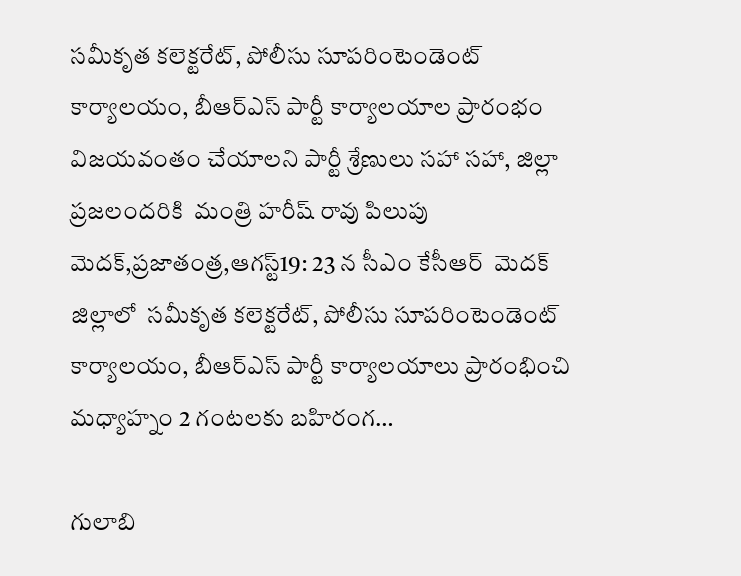సమీకృత కలెక్టరేట్‌, పోలీసు సూపరింటెండెంట్‌ కార్యాలయం, బీఆర్‌ఎస్‌ పార్టీ కార్యాలయాల ప్రారంభం  విజయవంతం చేయాలని పార్టీ శ్రేణులు సహా సహా, జిల్లా ప్రజలందరికి  మంత్రి హరీష్ రావు పిలుపు మెదక్,ప్రజాతంత్ర,ఆగస్ట్19: 23 న సీఎం కేసీఆర్  మెదక్ జిల్లాలో  సమీకృత కలెక్టరేట్‌, పోలీసు సూపరింటెండెంట్‌ కార్యాలయం, బీఆర్‌ఎస్‌ పార్టీ కార్యాలయాలు ప్రారంభించి మధ్యాహ్నం 2 గంటలకు బహిరంగ…

గులాబి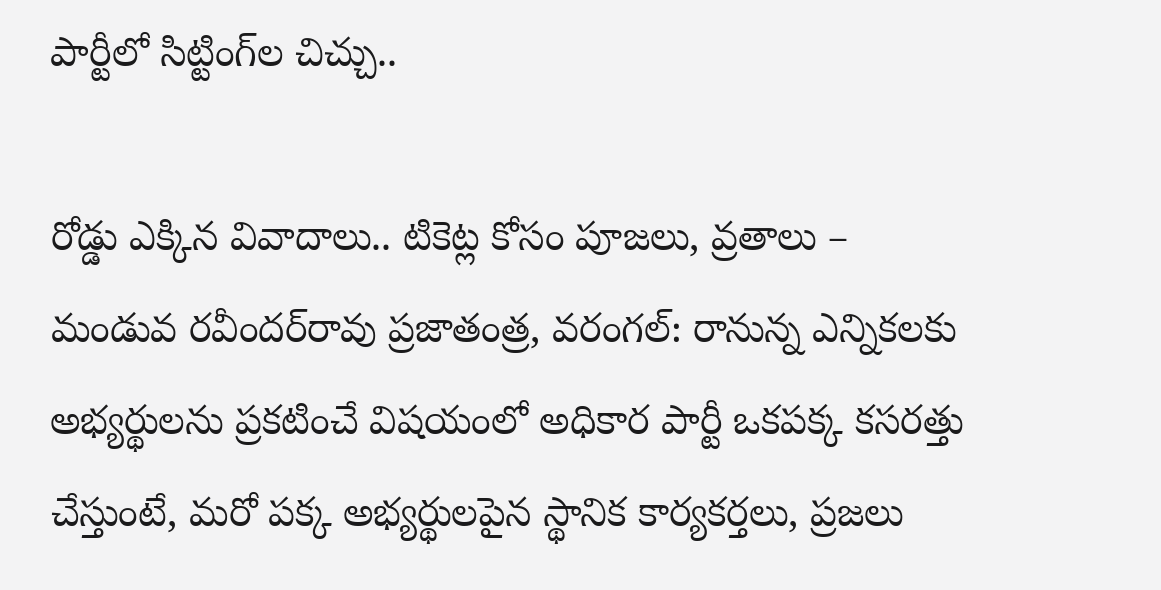పార్టీలో సిట్టింగ్‌ల చిచ్చు..

రోడ్డు ఎక్కిన వివాదాలు.. టికెట్ల కోసం పూజలు, వ్రతాలు – మండువ రవీందర్‌రావు ‌ప్రజాతంత్ర, వరంగల్‌: రానున్న ఎన్నికలకు అభ్యర్థులను ప్రకటించే విషయంలో అధికార పార్టీ ఒకపక్క కసరత్తు చేస్తుంటే, మరో పక్క అభ్యర్థులపైన స్థానిక కార్యకర్తలు, ప్రజలు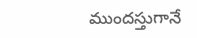ముందస్తుగానే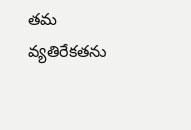తమ వ్యతిరేకతను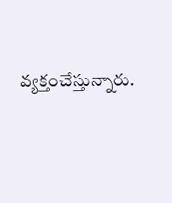వ్యక్తంచేస్తున్నారు.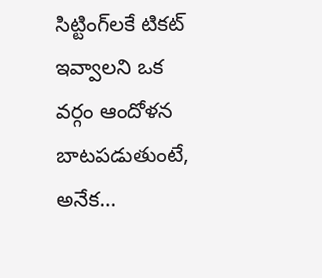సిట్టింగ్‌లకే టికట్‌ ఇవ్వాలని ఒక వర్గం ఆందోళన బాటపడుతుంటే, అనేక…